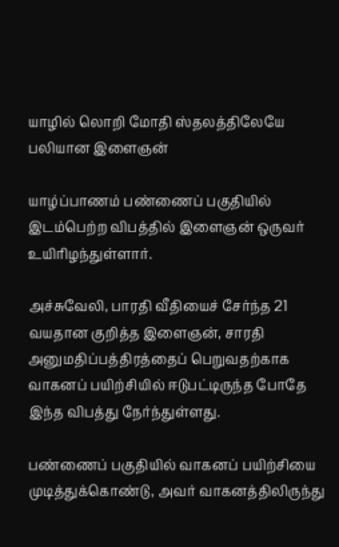யாழில் லொறி மோதி ஸ்தலத்திலேயே பலியான இளைஞன்

யாழ்ப்பாணம் பண்ணைப் பகுதியில் இடம்பெற்ற விபத்தில் இளைஞன் ஒருவர் உயிரிழந்துள்ளார்.

அச்சுவேலி, பாரதி வீதியைச் சேர்ந்த 21 வயதான குறித்த இளைஞன், சாரதி அனுமதிப்பத்திரத்தைப் பெறுவதற்காக வாகனப் பயிற்சியில் ஈடுபட்டிருந்த போதே இந்த விபத்து நேர்ந்துள்ளது.

பண்ணைப் பகுதியில் வாகனப் பயிற்சியை முடித்துக்கொண்டு, அவர் வாகனத்திலிருந்து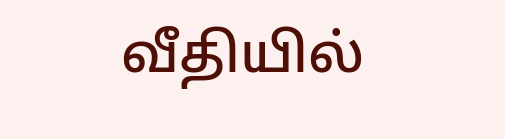வீதியில்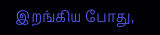இறங்கிய போது,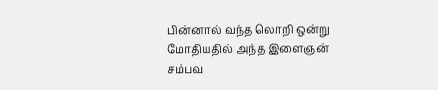பின்னால் வந்த லொறி ஒன்று மோதியதில் அந்த இளைஞன் சம்பவ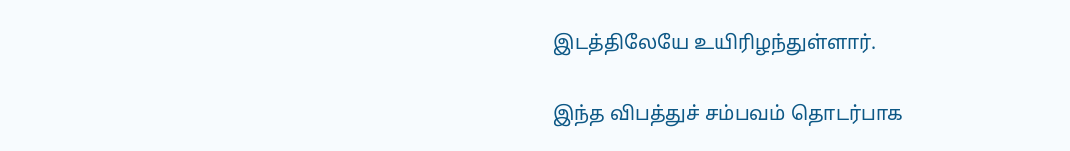இடத்திலேயே உயிரிழந்துள்ளார்.

இந்த விபத்துச் சம்பவம் தொடர்பாக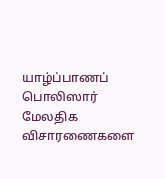யாழ்ப்பாணப் பொலிஸார் மேலதிக விசாரணைகளை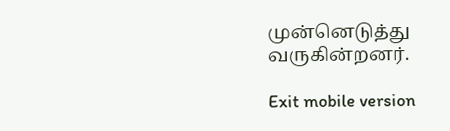முன்னெடுத்து வருகின்றனர்.

Exit mobile version